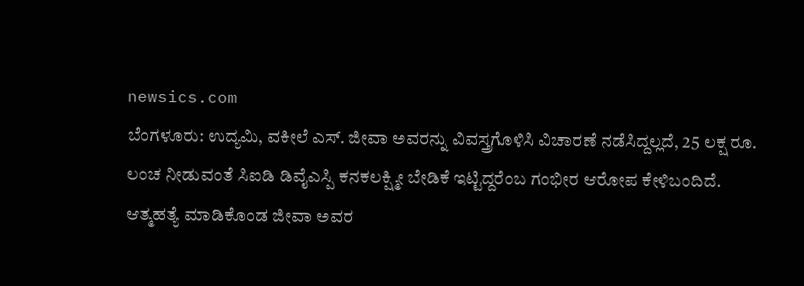newsics.com
ಬೆಂಗಳೂರು: ಉದ್ಯಮಿ, ವಕೀಲೆ ಎಸ್. ಜೀವಾ ಅವರನ್ನು ವಿವಸ್ತ್ರಗೊಳಿಸಿ ವಿಚಾರಣೆ ನಡೆಸಿದ್ದಲ್ಲದೆ, 25 ಲಕ್ಷ ರೂ. ಲಂಚ ನೀಡುವಂತೆ ಸಿಐಡಿ ಡಿವೈಎಸ್ಪಿ ಕನಕಲಕ್ಷ್ಮೀ ಬೇಡಿಕೆ ಇಟ್ಟಿದ್ದರೆಂಬ ಗಂಭೀರ ಆರೋಪ ಕೇಳಿಬಂದಿದೆ.
ಆತ್ಮಹತ್ಯೆ ಮಾಡಿಕೊಂಡ ಜೀವಾ ಅವರ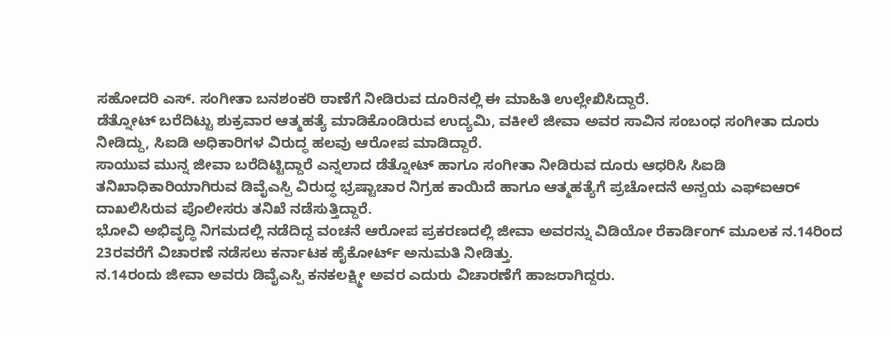ಸಹೋದರಿ ಎಸ್. ಸಂಗೀತಾ ಬನಶಂಕರಿ ಠಾಣೆಗೆ ನೀಡಿರುವ ದೂರಿನಲ್ಲಿ ಈ ಮಾಹಿತಿ ಉಲ್ಲೇಖಿಸಿದ್ದಾರೆ.
ಡೆತ್ನೋಟ್ ಬರೆದಿಟ್ಟು ಶುಕ್ರವಾರ ಆತ್ಮಹತ್ಯೆ ಮಾಡಿಕೊಂಡಿರುವ ಉದ್ಯಮಿ, ವಕೀಲೆ ಜೀವಾ ಅವರ ಸಾವಿನ ಸಂಬಂಧ ಸಂಗೀತಾ ದೂರು ನೀಡಿದ್ದು, ಸಿಐಡಿ ಅಧಿಕಾರಿಗಳ ವಿರುದ್ಧ ಹಲವು ಆರೋಪ ಮಾಡಿದ್ದಾರೆ.
ಸಾಯುವ ಮುನ್ನ ಜೀವಾ ಬರೆದಿಟ್ಟಿದ್ದಾರೆ ಎನ್ನಲಾದ ಡೆತ್ನೋಟ್ ಹಾಗೂ ಸಂಗೀತಾ ನೀಡಿರುವ ದೂರು ಆಧರಿಸಿ ಸಿಐಡಿ ತನಿಖಾಧಿಕಾರಿಯಾಗಿರುವ ಡಿವೈಎಸ್ಪಿ ವಿರುದ್ಧ ಭ್ರಷ್ಟಾಚಾರ ನಿಗ್ರಹ ಕಾಯಿದೆ ಹಾಗೂ ಆತ್ಮಹತ್ಯೆಗೆ ಪ್ರಚೋದನೆ ಅನ್ವಯ ಎಫ್ಐಆರ್ ದಾಖಲಿಸಿರುವ ಪೊಲೀಸರು ತನಿಖೆ ನಡೆಸುತ್ತಿದ್ದಾರೆ.
ಭೋವಿ ಅಭಿವೃದ್ಧಿ ನಿಗಮದಲ್ಲಿ ನಡೆದಿದ್ದ ವಂಚನೆ ಆರೋಪ ಪ್ರಕರಣದಲ್ಲಿ ಜೀವಾ ಅವರನ್ನು ವಿಡಿಯೋ ರೆಕಾರ್ಡಿಂಗ್ ಮೂಲಕ ನ.14ರಿಂದ 23ರವರೆಗೆ ವಿಚಾರಣೆ ನಡೆಸಲು ಕರ್ನಾಟಕ ಹೈಕೋರ್ಟ್ ಅನುಮತಿ ನೀಡಿತ್ತು.
ನ.14ರಂದು ಜೀವಾ ಅವರು ಡಿವೈಎಸ್ಪಿ ಕನಕಲಕ್ಷ್ಮೀ ಅವರ ಎದುರು ವಿಚಾರಣೆಗೆ ಹಾಜರಾಗಿದ್ದರು.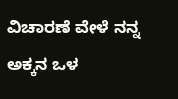ವಿಚಾರಣೆ ವೇಳೆ ನನ್ನ ಅಕ್ಕನ ಒಳ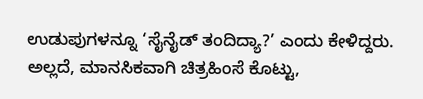ಉಡುಪುಗಳನ್ನೂ ‘ಸೈನೈಡ್ ತಂದಿದ್ಯಾ?’ ಎಂದು ಕೇಳಿದ್ದರು. ಅಲ್ಲದೆ, ಮಾನಸಿಕವಾಗಿ ಚಿತ್ರಹಿಂಸೆ ಕೊಟ್ಟು,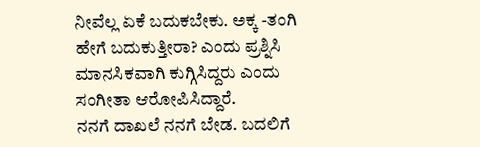ನೀವೆಲ್ಲ ಏಕೆ ಬದುಕಬೇಕು. ಅಕ್ಕ -ತಂಗಿ ಹೇಗೆ ಬದುಕುತ್ತೀರಾ? ಎಂದು ಪ್ರಶ್ನಿಸಿ ಮಾನಸಿಕವಾಗಿ ಕುಗ್ಗಿಸಿದ್ದರು ಎಂದು ಸಂಗೀತಾ ಆರೋಪಿಸಿದ್ದಾರೆ.
ನನಗೆ ದಾಖಲೆ ನನಗೆ ಬೇಡ. ಬದಲಿಗೆ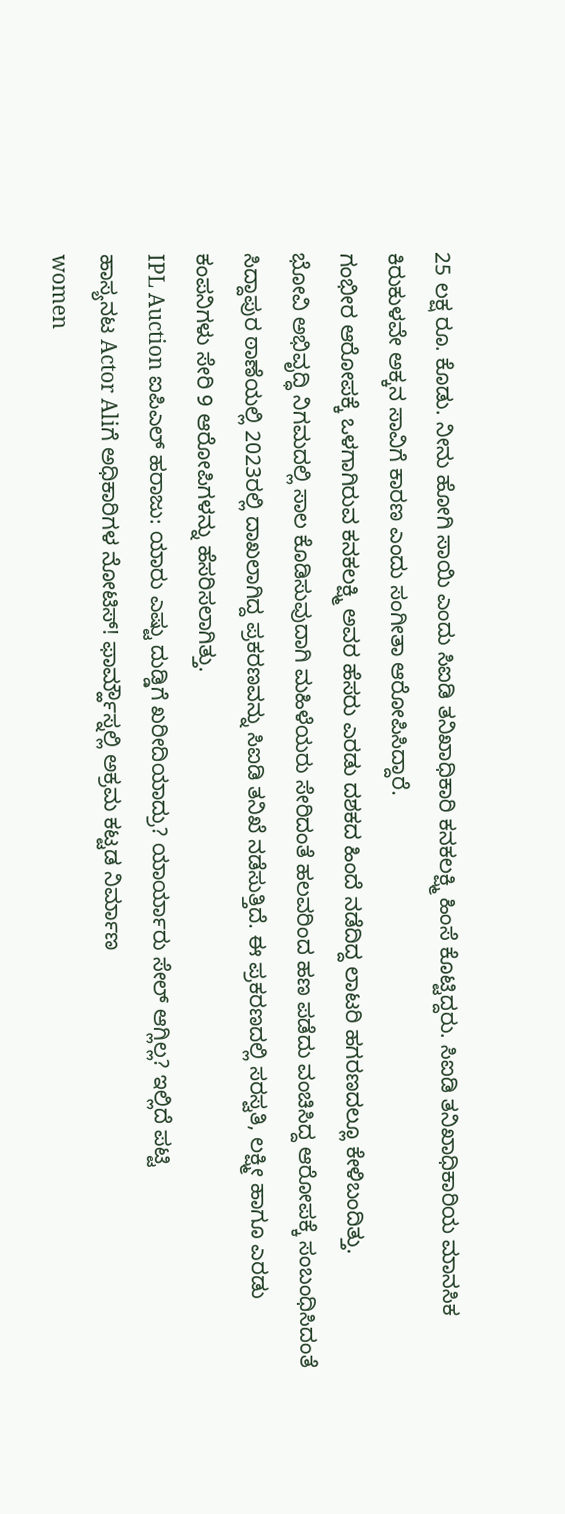25 ಲಕ್ಷ ರೂ. ಕೊಡು. ನೀನು ಹೋಗಿ ಸಾಯಿ ಎಂದು ಸಿಐಡಿ ತನಿಖಾಧಿಕಾರಿ ಕನಕಲಕ್ಷ್ಮಿ ಹಿಂಸೆ ಕೊಟ್ಟಿದ್ದರು. ಸಿಐಡಿ ತನಿಖಾಧಿಕಾರಿಯ ಮಾನಸಿಕ ಕಿರುಕುಳವೇ ಅಕ್ಕನ ಸಾವಿಗೆ ಕಾರಣ ಎಂದು ಸಂಗೀತಾ ಆರೋಪಿಸಿದ್ದಾರೆ.
ಗಂಭೀರ ಆರೋಪಕ್ಕೆ ಒಳಗಾಗಿರುವ ಕನಕಲಕ್ಷ್ಮಿ ಅವರ ಹೆಸರು ಎರಡು ದಶಕದ ಹಿಂದೆ ನಡೆದಿದ್ದ ಲಾಟರಿ ಹಗರಣದಲ್ಲೂ ಕೇಳಿಬಂದಿತ್ತು.
ಭೋವಿ ಅಭಿವೃದ್ಧಿ ನಿಗಮದಲ್ಲಿ ಸಾಲ ಕೊಡಿಸುವುದಾಗಿ ಮಹಿಳೆಯರು ಸೇರಿದಂತೆ ಹಲವರಿಂದ ಹಣ ಪಡೆದು ವಂಚಿಸಿದ್ದ ಆರೋಪಕ್ಕೆ ಸಂಬಂಧಿಸಿದಂತೆ ಸಿದ್ದಾಪುರ ಠಾಣೆಯಲ್ಲಿ 2023ರಲ್ಲಿ ದಾಖಲಾಗಿದ್ದ ಪ್ರಕರಣವನ್ನು ಸಿಐಡಿ ತನಿಖೆ ನಡೆಸುತ್ತಿದೆ. ಈ ಪ್ರಕರಣದಲ್ಲಿ ಸರಸ್ವತಿ, ಲಕ್ಷ್ಮೀ ಹಾಗೂ ಎರಡು ಕಂಪನಿಗಳು ಸೇರಿ 9 ಆರೋಪಿಗಳನ್ನು ಹೆಸರಿಸಲಾಗಿತ್ತು.
IPL Auction ಐಪಿಎಲ್ ಹರಾಜು: ಯಾರು ಎಷ್ಟು ದುಡ್ಡಿಗೆ ಖರೀದಿಯಾದ್ರು? ಯಾರ್ಯಾರು ಸೇಲ್ ಆಗ್ಲಿಲ್ಲ? ಇಲ್ಲಿದೆ ಪಟ್ಟಿ
ಹಾಸ್ಯನಟ Actor Aliಗೆ ಅಧಿಕಾರಿಗಳ ನೋಟಿಸ್! ಫಾರ್ಮ್ಹೌಸ್ನಲ್ಲಿ ಅಕ್ರಮ ಕಟ್ಟಡ ನಿರ್ಮಾಣ
women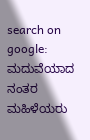search on google: ಮದುವೆಯಾದ ನಂತರ ಮಹಿಳೆಯರು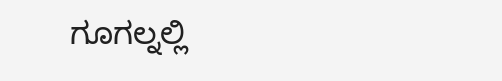ಗೂಗಲ್ನಲ್ಲಿ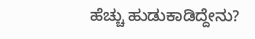ಹೆಚ್ಚು ಹುಡುಕಾಡಿದ್ದೇನು?